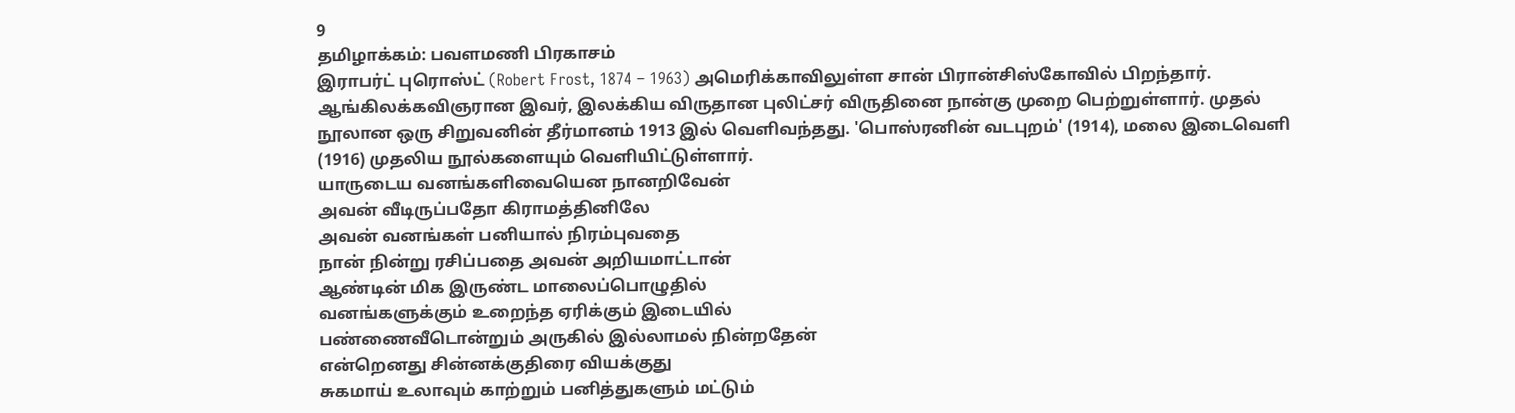9
தமிழாக்கம்: பவளமணி பிரகாசம்
இராபர்ட் புரொஸ்ட் (Robert Frost, 1874 – 1963) அமெரிக்காவிலுள்ள சான் பிரான்சிஸ்கோவில் பிறந்தார். ஆங்கிலக்கவிஞரான இவர், இலக்கிய விருதான புலிட்சர் விருதினை நான்கு முறை பெற்றுள்ளார். முதல் நூலான ஒரு சிறுவனின் தீர்மானம் 1913 இல் வெளிவந்தது. 'பொஸ்ரனின் வடபுறம்' (1914), மலை இடைவெளி (1916) முதலிய நூல்களையும் வெளியிட்டுள்ளார்.
யாருடைய வனங்களிவையென நானறிவேன்
அவன் வீடிருப்பதோ கிராமத்தினிலே
அவன் வனங்கள் பனியால் நிரம்புவதை
நான் நின்று ரசிப்பதை அவன் அறியமாட்டான்
ஆண்டின் மிக இருண்ட மாலைப்பொழுதில்
வனங்களுக்கும் உறைந்த ஏரிக்கும் இடையில்
பண்ணைவீடொன்றும் அருகில் இல்லாமல் நின்றதேன்
என்றெனது சின்னக்குதிரை வியக்குது
சுகமாய் உலாவும் காற்றும் பனித்துகளும் மட்டும்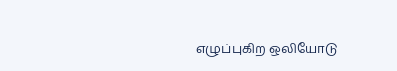எழுப்புகிற ஒலியோடு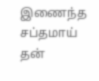இணைந்த சப்தமாய்
தன்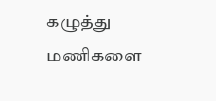கழுத்து மணிகளை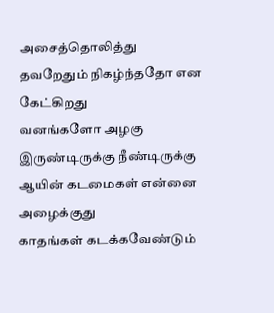அசைத்தொலித்து
தவறேதும் நிகழ்ந்ததோ என கேட்கிறது
வனங்களோ அழகு இருண்டிருக்கு நீண்டிருக்கு
ஆயின் கடமைகள் என்னை அழைக்குது
காதங்கள் கடக்கவேண்டும்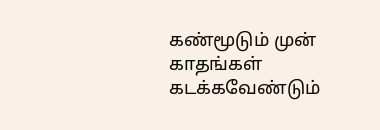கண்மூடும் முன்
காதங்கள் கடக்கவேண்டும்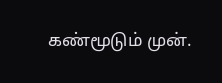கண்மூடும் முன்.